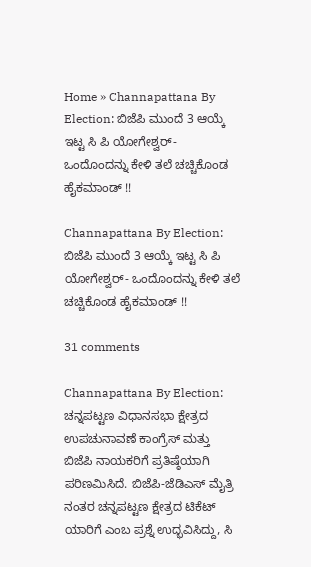Home » Channapattana By Election: ಬಿಜೆಪಿ ಮುಂದೆ 3 ಆಯ್ಕೆ ಇಟ್ಟ ಸಿ ಪಿ ಯೋಗೇಶ್ವರ್- ಒಂದೊಂದನ್ನು ಕೇಳಿ ತಲೆ ಚಚ್ಚಿಕೊಂಡ ಹೈಕಮಾಂಡ್ !!

Channapattana By Election: ಬಿಜೆಪಿ ಮುಂದೆ 3 ಆಯ್ಕೆ ಇಟ್ಟ ಸಿ ಪಿ ಯೋಗೇಶ್ವರ್- ಒಂದೊಂದನ್ನು ಕೇಳಿ ತಲೆ ಚಚ್ಚಿಕೊಂಡ ಹೈಕಮಾಂಡ್ !!

31 comments

Channapattana By Election: ಚನ್ನಪಟ್ಟಣ ವಿಧಾನಸಭಾ ಕ್ಷೇತ್ರದ ಉಪಚುನಾವಣೆ ಕಾಂಗ್ರೆಸ್ ಮತ್ತು ಬಿಜೆಪಿ ನಾಯಕರಿಗೆ ಪ್ರತಿಷ್ಠೆಯಾಗಿ ಪರಿಣಮಿಸಿದೆ. ಬಿಜೆಪಿ-ಜೆಡಿಎಸ್ ಮೈತ್ರಿ ನಂತರ ಚನ್ನಪಟ್ಟಣ ಕ್ಷೇತ್ರದ ಟಿಕೆಟ್ ಯಾರಿಗೆ ಎಂಬ ಪ್ರಶ್ನೆ ಉದ್ಭವಿಸಿದ್ದು, ಸಿ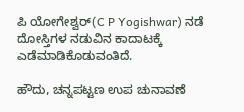ಪಿ ಯೋಗೇಶ್ವರ್(C P Yogishwar) ನಡೆ ದೋಸ್ತಿಗಳ ನಡುವಿನ ಕಾದಾಟಕ್ಕೆ ಎಡೆಮಾಡಿಕೊಡುವಂತಿದೆ.

ಹೌದು, ಚನ್ನಪಟ್ಟಣ ಉಪ ಚುನಾವಣೆ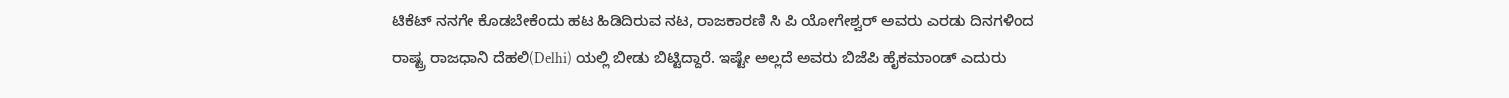ಟಿಕೆಟ್ ನನಗೇ ಕೊಡಬೇಕೆಂದು ಹಟ ಹಿಡಿದಿರುವ ನಟ, ರಾಜಕಾರಣಿ ಸಿ ಪಿ ಯೋಗೇಶ್ವರ್ ಅವರು ಎರಡು ದಿನಗಳಿಂದ ರಾಷ್ಟ್ರ ರಾಜಧಾನಿ ದೆಹಲಿ(Delhi) ಯಲ್ಲಿ ಬೀಡು ಬಿಟ್ಟಿದ್ದಾರೆ. ಇಷ್ಟೇ ಅಲ್ಲದೆ ಅವರು ಬಿಜೆಪಿ ಹೈಕಮಾಂಡ್ ಎದುರು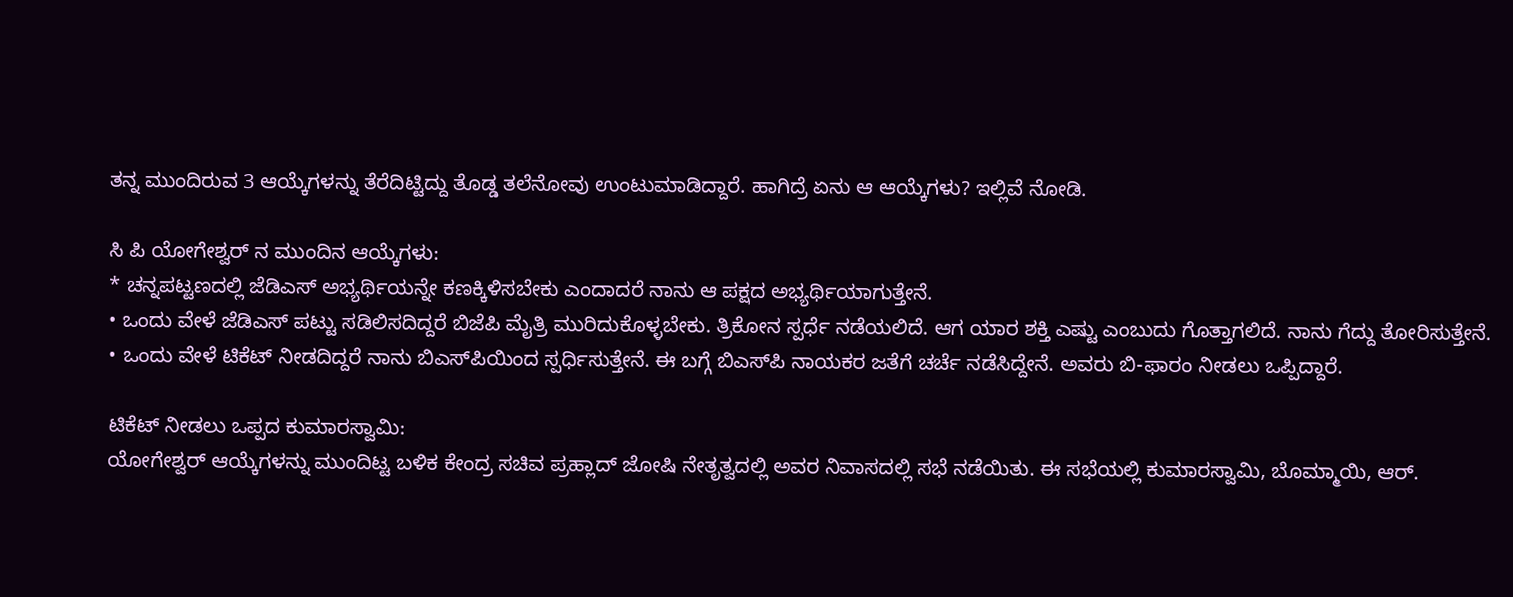ತನ್ನ ಮುಂದಿರುವ 3 ಆಯ್ಕೆಗಳನ್ನು ತೆರೆದಿಟ್ಟಿದ್ದು ತೊಡ್ಡ ತಲೆನೋವು ಉಂಟುಮಾಡಿದ್ದಾರೆ. ಹಾಗಿದ್ರೆ ಏನು ಆ ಆಯ್ಕೆಗಳು? ಇಲ್ಲಿವೆ ನೋಡಿ.

ಸಿ ಪಿ ಯೋಗೇಶ್ವರ್ ನ ಮುಂದಿನ ಆಯ್ಕೆಗಳು:
* ಚನ್ನಪಟ್ಟಣದಲ್ಲಿ ಜೆಡಿಎಸ್ ಅಭ್ಯರ್ಥಿಯನ್ನೇ ಕಣಕ್ಕಿಳಿಸಬೇಕು ಎಂದಾದರೆ ನಾನು ಆ ಪಕ್ಷದ ಅಭ್ಯರ್ಥಿಯಾಗುತ್ತೇನೆ.
• ಒಂದು ವೇಳೆ ಜೆಡಿಎಸ್ ಪಟ್ಟು ಸಡಿಲಿಸದಿದ್ದರೆ ಬಿಜೆಪಿ ಮೈತ್ರಿ ಮುರಿದುಕೊಳ್ಳಬೇಕು. ತ್ರಿಕೋನ ಸ್ಪರ್ಧೆ ನಡೆಯಲಿದೆ. ಆಗ ಯಾರ ಶಕ್ತಿ ಎಷ್ಟು ಎಂಬುದು ಗೊತ್ತಾಗಲಿದೆ. ನಾನು ಗೆದ್ದು ತೋರಿಸುತ್ತೇನೆ.
• ಒಂದು ವೇಳೆ ಟಿಕೆಟ್ ನೀಡದಿದ್ದರೆ ನಾನು ಬಿಎಸ್‌ಪಿಯಿಂದ ಸ್ಪರ್ಧಿಸುತ್ತೇನೆ. ಈ ಬಗ್ಗೆ ಬಿಎಸ್‌ಪಿ ನಾಯಕರ ಜತೆಗೆ ಚರ್ಚೆ ನಡೆಸಿದ್ದೇನೆ. ಅವರು ಬಿ-ಫಾರಂ ನೀಡಲು ಒಪ್ಪಿದ್ದಾರೆ.

ಟಿಕೆಟ್ ನೀಡಲು ಒಪ್ಪದ ಕುಮಾರಸ್ವಾಮಿ:
ಯೋಗೇಶ್ವರ್ ಆಯ್ಕೆಗಳನ್ನು ಮುಂದಿಟ್ಟ ಬಳಿಕ ಕೇಂದ್ರ ಸಚಿವ ಪ್ರಹ್ಲಾದ್ ಜೋಷಿ ನೇತೃತ್ವದಲ್ಲಿ ಅವರ ನಿವಾಸದಲ್ಲಿ ಸಭೆ ನಡೆಯಿತು. ಈ ಸಭೆಯಲ್ಲಿ ಕುಮಾರಸ್ವಾಮಿ, ಬೊಮ್ಮಾಯಿ, ಆ‌ರ್.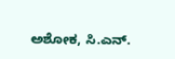ಅಶೋಕ, ಸಿ.ಎನ್.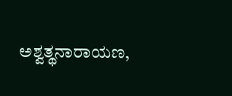ಅಶ್ವತ್ಥನಾರಾಯಣ,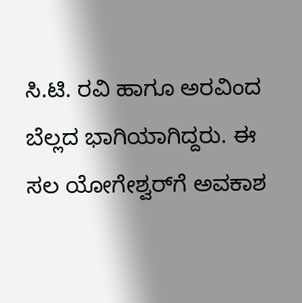ಸಿ.ಟಿ. ರವಿ ಹಾಗೂ ಅರವಿಂದ ಬೆಲ್ಲದ ಭಾಗಿಯಾಗಿದ್ದರು. ಈ ಸಲ ಯೋಗೇಶ್ವರ್‌ಗೆ ಅವಕಾಶ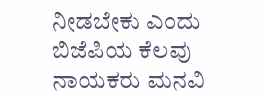ನೀಡಬೇಕು ಎಂದು ಬಿಜೆಪಿಯ ಕೆಲವು ನಾಯಕರು ಮನವಿ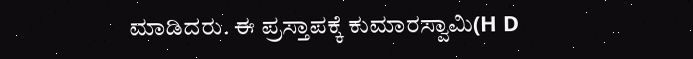ಮಾಡಿದರು. ಈ ಪ್ರಸ್ತಾಪಕ್ಕೆ ಕುಮಾರಸ್ವಾಮಿ(H D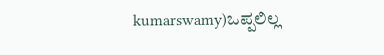kumarswamy)ಒಪ್ಪಲಿಲ್ಲ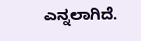ಎನ್ನಲಾಗಿದೆ.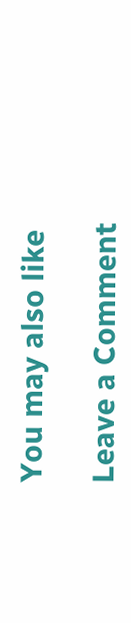You may also like

Leave a Comment